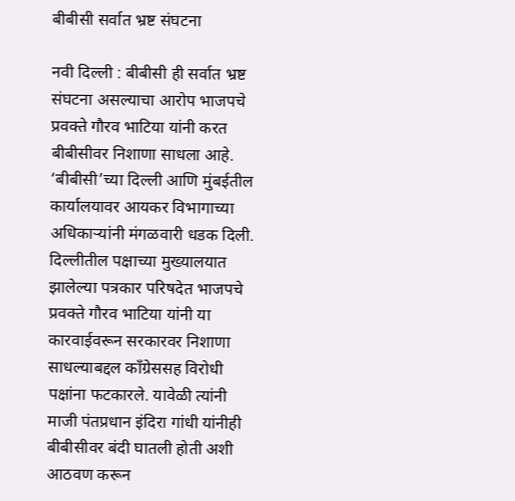बीबीसी सर्वात भ्रष्ट संघटना

नवी दिल्ली : बीबीसी ही सर्वात भ्रष्ट संघटना असल्याचा आरोप भाजपचे प्रवक्ते गौरव भाटिया यांनी करत बीबीसीवर निशाणा साधला आहे. ‘बीबीसी’च्या दिल्ली आणि मुंबईतील कार्यालयावर आयकर विभागाच्या अधिकाऱ्यांनी मंगळवारी धडक दिली. दिल्लीतील पक्षाच्या मुख्यालयात झालेल्या पत्रकार परिषदेत भाजपचे प्रवक्ते गौरव भाटिया यांनी या कारवाईवरून सरकारवर निशाणा साधल्याबद्दल काँग्रेससह विरोधी पक्षांना फटकारले. यावेळी त्यांनी माजी पंतप्रधान इंदिरा गांधी यांनीही बीबीसीवर बंदी घातली होती अशी आठवण करून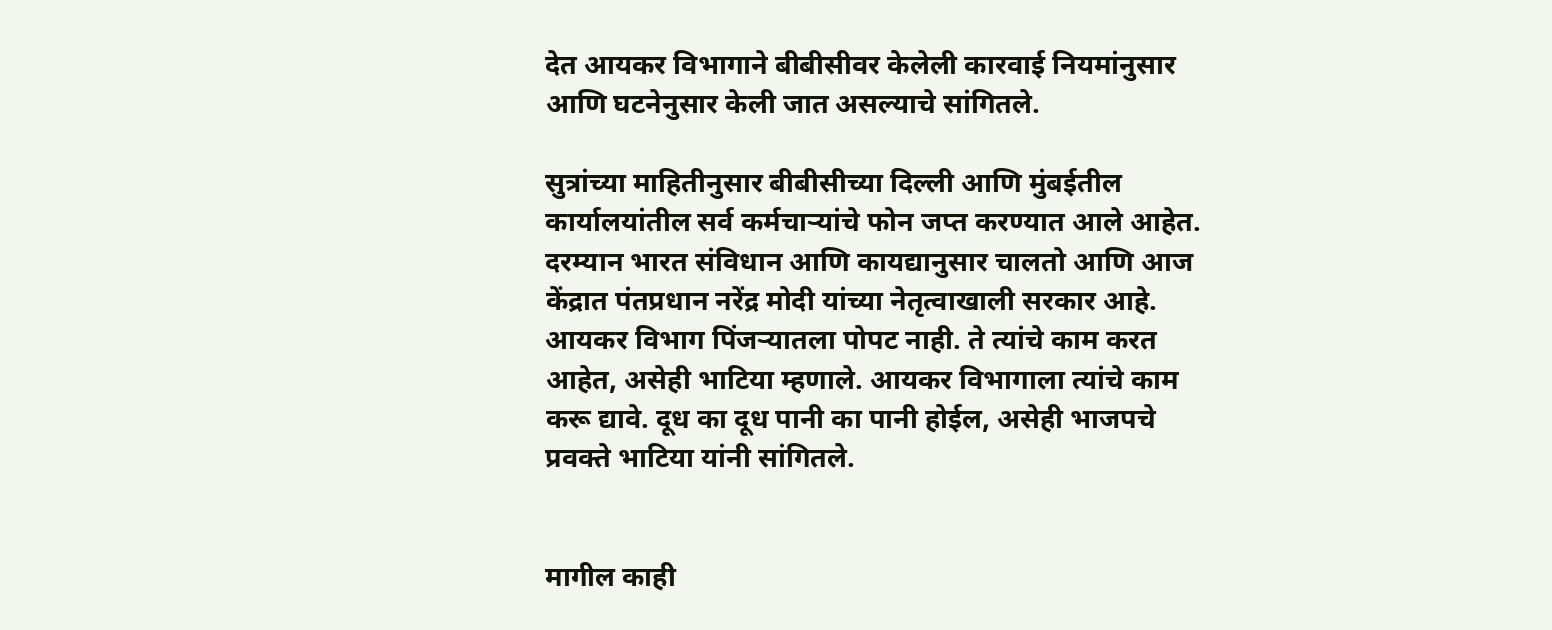देत आयकर विभागाने बीबीसीवर केलेली कारवाई नियमांनुसार आणि घटनेनुसार केली जात असल्याचे सांगितले.

सुत्रांच्या माहितीनुसार बीबीसीच्या दिल्ली आणि मुंबईतील कार्यालयांतील सर्व कर्मचाऱ्यांचे फोन जप्त करण्यात आले आहेत. दरम्यान भारत संविधान आणि कायद्यानुसार चालतो आणि आज केंद्रात पंतप्रधान नरेंद्र मोदी यांच्या नेतृत्वाखाली सरकार आहे. आयकर विभाग पिंजऱ्यातला पोपट नाही. ते त्यांचे काम करत आहेत, असेही भाटिया म्हणाले. आयकर विभागाला त्यांचे काम करू द्यावे. दूध का दूध पानी का पानी होईल, असेही भाजपचे प्रवक्ते भाटिया यांनी सांगितले.


मागील काही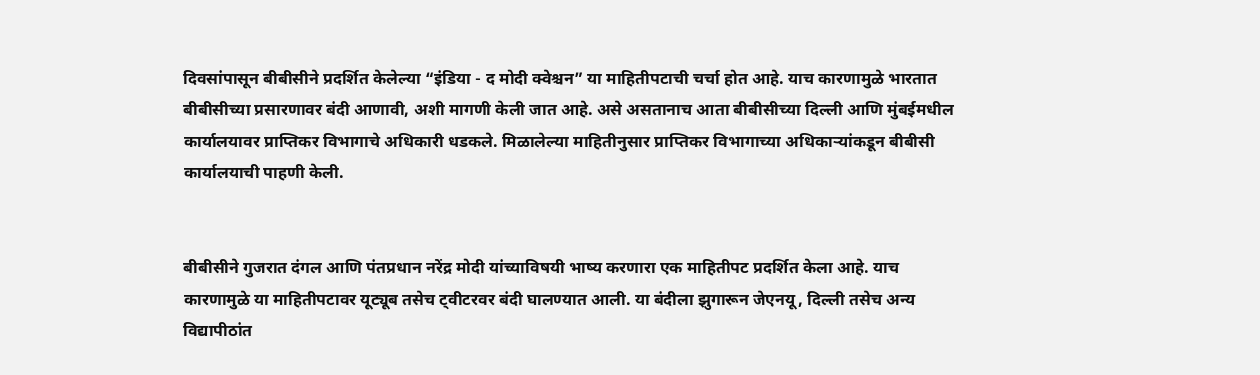दिवसांपासून बीबीसीने प्रदर्शित केलेल्या “इंडिया - द मोदी क्वेश्चन” या माहितीपटाची चर्चा होत आहे. याच कारणामुळे भारतात बीबीसीच्या प्रसारणावर बंदी आणावी, अशी मागणी केली जात आहे. असे असतानाच आता बीबीसीच्या दिल्ली आणि मुंबईमधील कार्यालयावर प्राप्तिकर विभागाचे अधिकारी धडकले. मिळालेल्या माहितीनुसार प्राप्तिकर विभागाच्या अधिकाऱ्यांकडून बीबीसी कार्यालयाची पाहणी केली.


बीबीसीने गुजरात दंगल आणि पंतप्रधान नरेंद्र मोदी यांच्याविषयी भाष्य करणारा एक माहितीपट प्रदर्शित केला आहे. याच कारणामुळे या माहितीपटावर यूट्यूब तसेच ट्वीटरवर बंदी घालण्यात आली. या बंदीला झुगारून जेएनयू, दिल्ली तसेच अन्य विद्यापीठांत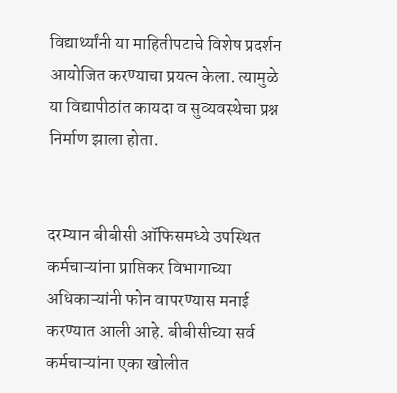विद्यार्थ्यांनी या माहितीपटाचे विशेष प्रदर्शन आयोजित करण्याचा प्रयत्न केला. त्यामुळे या विद्यापीठांत कायदा व सुव्यवस्थेचा प्रश्न निर्माण झाला होता.


दरम्यान बीबीसी ऑफिसमध्ये उपस्थित कर्मचाऱ्यांना प्राप्तिकर विभागाच्या अधिकाऱ्यांनी फोन वापरण्यास मनाई करण्यात आली आहे. बीबीसीच्या सर्व कर्मचाऱ्यांना एका खोलीत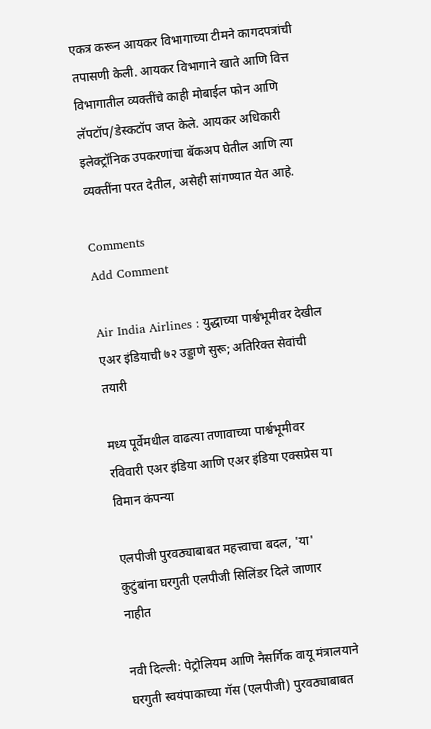एकत्र करून आयकर विभागाच्या टीमने कागदपत्रांची तपासणी केली. आयकर विभागाने खाते आणि वित्त विभागातील व्यक्तींचे काही मोबाईल फोन आणि लॅपटॉप/डेस्कटॉप जप्त केले. आयकर अधिकारी इलेक्ट्रॉनिक उपकरणांचा बॅकअप घेतील आणि त्या व्यक्तींना परत देतील, असेही सांगण्यात येत आहे.

Comments
Add Comment

Air India Airlines : युद्धाच्या पार्श्वभूमीवर देखील एअर इंडियाची ७२ उड्डाणे सुरू; अतिरिक्त सेवांची तयारी

मध्य पूर्वेमधील वाढत्या तणावाच्या पार्श्वभूमीवर रविवारी एअर इंडिया आणि एअर इंडिया एक्सप्रेस या विमान कंपन्या

एलपीजी पुरवठ्याबाबत महत्त्वाचा बदल, 'या' कुटुंबांना घरगुती एलपीजी सिलिंडर दिले जाणार नाहीत

नवी दिल्ली: पेट्रोलियम आणि नैसर्गिक वायू मंत्रालयाने घरगुती स्वयंपाकाच्या गॅस (एलपीजी) पुरवठ्याबाबत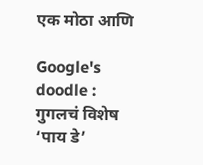एक मोठा आणि

Google's doodle : गुगलचं विशेष ‘पाय डे’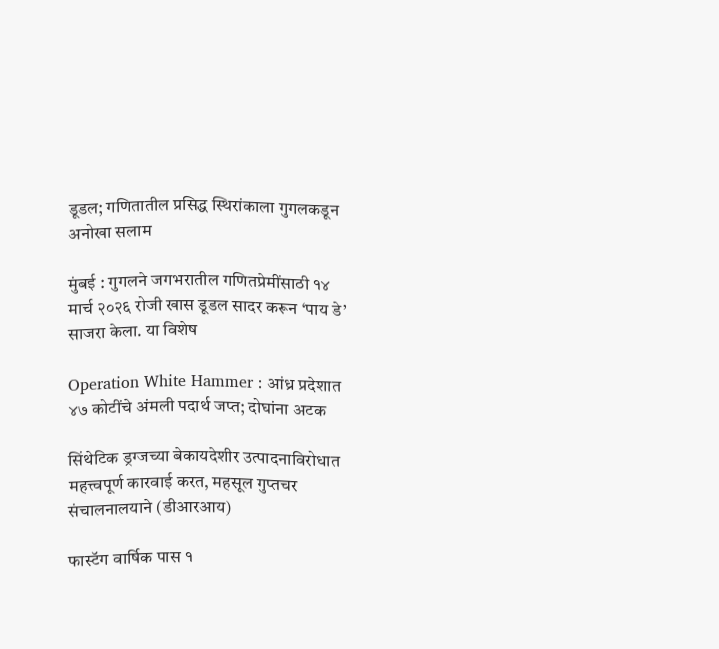डूडल; गणितातील प्रसिद्ध स्थिरांकाला गुगलकडून अनोखा सलाम

मुंबई : गुगलने जगभरातील गणितप्रेमींसाठी १४ मार्च २०२६ रोजी खास डूडल सादर करून ‘पाय डे’ साजरा केला. या विशेष

Operation White Hammer : आंध्र प्रदेशात ४७ कोटींचे अंमली पदार्थ जप्त; दोघांना अटक

सिंथेटिक ड्रग्जच्या बेकायदेशीर उत्पादनाविरोधात महत्त्वपूर्ण कारवाई करत, महसूल गुप्तचर संचालनालयाने (डीआरआय)

फास्टॅग वार्षिक पास १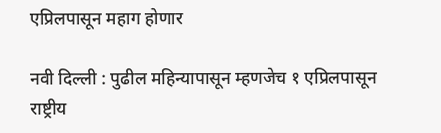एप्रिलपासून महाग होणार

नवी दिल्ली : पुढील महिन्यापासून म्हणजेच १ एप्रिलपासून राष्ट्रीय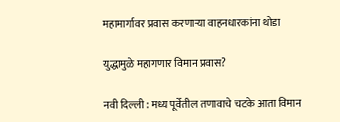महामार्गावर प्रवास करणाऱ्या वाहनधारकांना थोडा

युद्धामुळे महागणार विमान प्रवास?

नवी दिल्ली : मध्य पूर्वेतील तणावाचे चटके आता विमान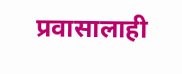प्रवासालाही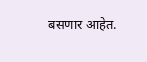बसणार आहेत.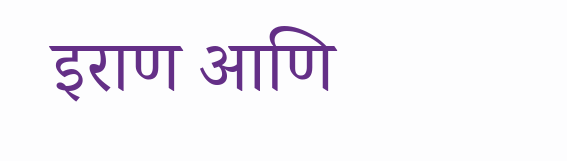इराण आणि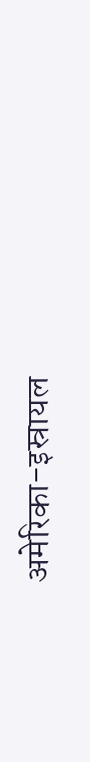अमेरिका-इस्रायल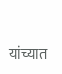यांच्यात